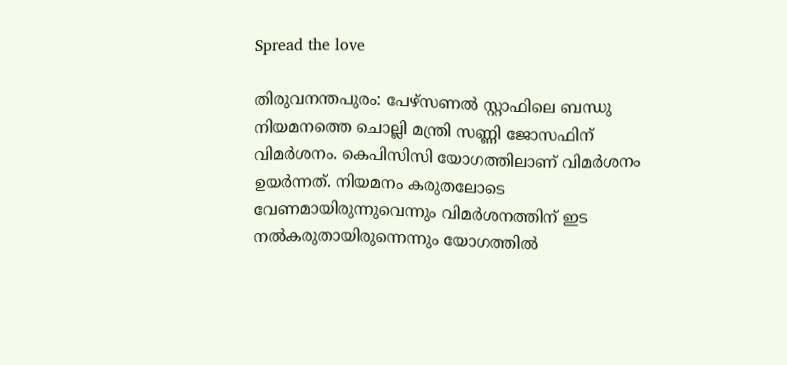Spread the love

തിരുവനന്തപുരം: പേഴ്സണല്‍ സ്റ്റാഫിലെ ബന്ധു നിയമനത്തെ ചൊല്ലി മന്ത്രി സണ്ണി ജോസഫിന് വിമർശനം. കെപിസിസി യോഗത്തിലാണ് വിമർശനം ഉയർന്നത്. നിയമനം കരുതലോടെ വേണമായിരുന്നുവെന്നും വിമർശനത്തിന് ഇട നല്‍കരുതായിരുന്നെന്നും യോഗത്തില്‍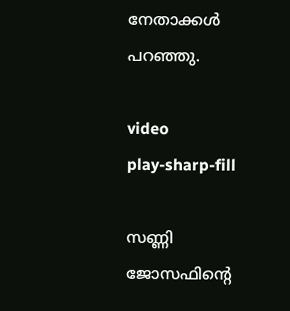നേതാക്കള്‍ പറഞ്ഞു.

video
play-sharp-fill

സണ്ണി ജോസഫിന്റെ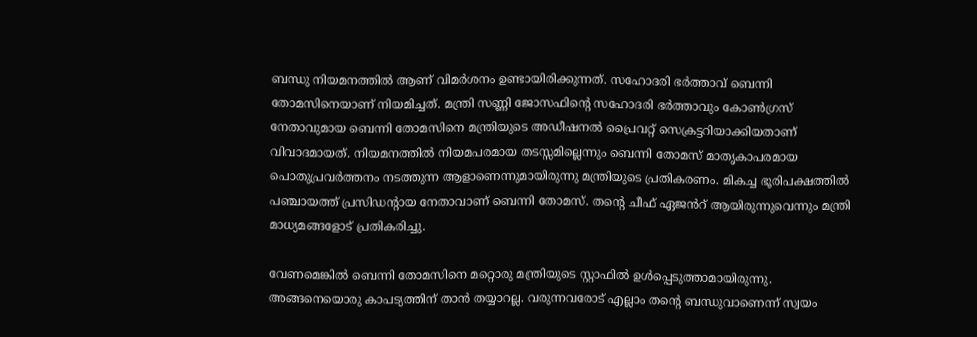ബന്ധു നിയമനത്തില്‍ ആണ് വിമർശനം ഉണ്ടായിരിക്കുന്നത്. സഹോദരി ഭർത്താവ് ബെന്നി തോമസിനെയാണ് നിയമിച്ചത്. മന്ത്രി സണ്ണി ജോസഫിൻ്റെ സഹോദരി ഭർത്താവും കോണ്‍ഗ്രസ് നേതാവുമായ ബെന്നി തോമസിനെ മന്ത്രിയുടെ അഡീഷനല്‍ പ്രൈവറ്റ് സെക്രട്ടറിയാക്കിയതാണ് വിവാദമായത്. നിയമനത്തില്‍ നിയമപരമായ തടസ്സമില്ലെന്നും ബെന്നി തോമസ് മാതൃകാപരമായ പൊതുപ്രവർത്തനം നടത്തുന്ന ആളാണെന്നുമായിരുന്നു മന്ത്രിയുടെ പ്രതികരണം. മികച്ച ഭൂരിപക്ഷത്തില്‍ പഞ്ചായത്ത് പ്രസിഡൻ്റായ നേതാവാണ് ബെന്നി തോമസ്. തന്റെ ചീഫ് ഏജൻറ് ആയിരുന്നുവെന്നും മന്ത്രി മാധ്യമങ്ങളോട് പ്രതികരിച്ചു.

വേണമെങ്കില്‍ ബെന്നി തോമസിനെ മറ്റൊരു മന്ത്രിയുടെ സ്റ്റാഫില്‍ ഉള്‍പ്പെടുത്താമായിരുന്നു. അങ്ങനെയൊരു കാപട്യത്തിന് താൻ തയ്യാറല്ല. വരുന്നവരോട് എല്ലാം തന്റെ ബന്ധുവാണെന്ന് സ്വയം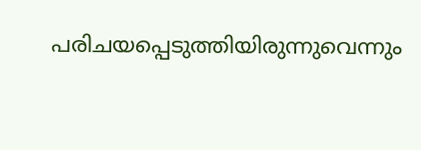പരിചയപ്പെടുത്തിയിരുന്നുവെന്നും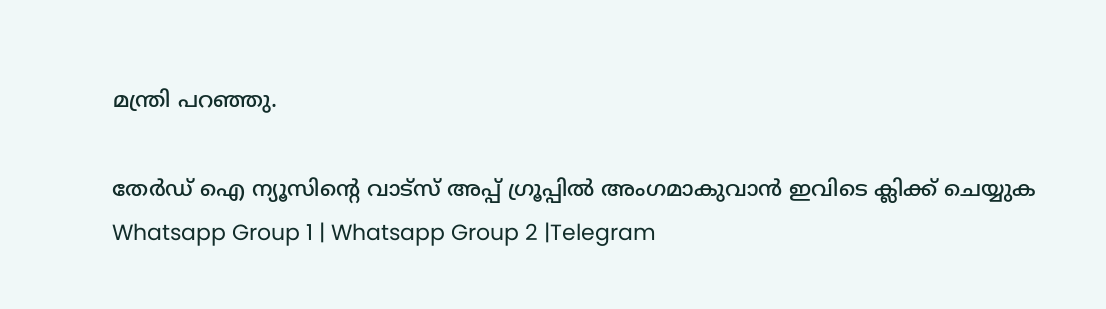മന്ത്രി പറഞ്ഞു.

തേർഡ് ഐ ന്യൂസിന്റെ വാട്സ് അപ്പ് ഗ്രൂപ്പിൽ അംഗമാകുവാൻ ഇവിടെ ക്ലിക്ക് ചെയ്യുക
Whatsapp Group 1 | Whatsapp Group 2 |Telegram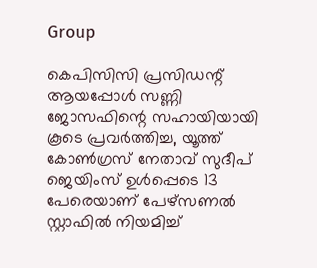Group

കെപിസിസി പ്രസിഡന്റ്‌ ആയപ്പോള്‍ സണ്ണി ജോസഫിന്റെ സഹായിയായി കൂടെ പ്രവർത്തിച്ച, യൂത്ത് കോണ്‍ഗ്രസ്‌ നേതാവ് സുദീപ് ജെയിംസ് ഉള്‍പ്പെടെ 13 പേരെയാണ് പേഴ്സണല്‍ സ്റ്റാഫില്‍ നിയമിച്ച്‌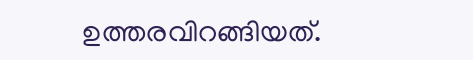ഉത്തരവിറങ്ങിയത്.